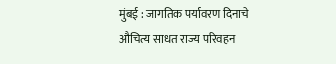मुंबई : जागतिक पर्यावरण दिनाचे औचित्य साधत राज्य परिवहन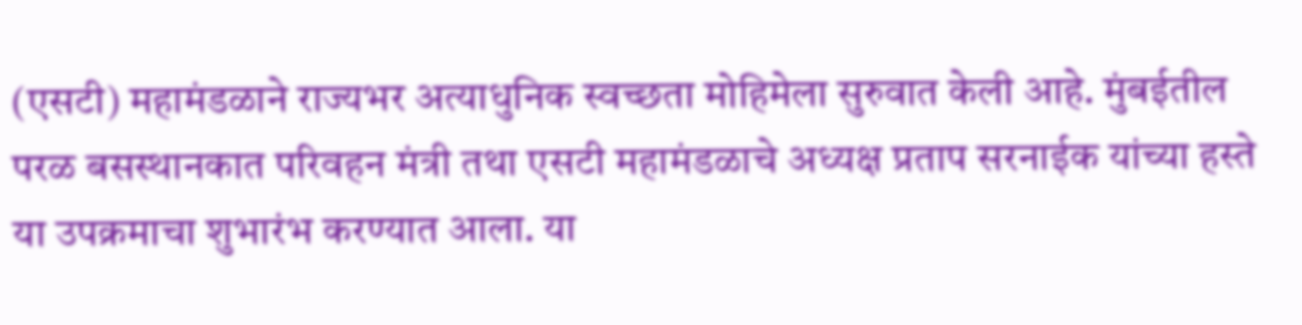(एसटी) महामंडळाने राज्यभर अत्याधुनिक स्वच्छता मोहिमेला सुरुवात केली आहे. मुंबईतील परळ बसस्थानकात परिवहन मंत्री तथा एसटी महामंडळाचे अध्यक्ष प्रताप सरनाईक यांच्या हस्ते या उपक्रमाचा शुभारंभ करण्यात आला. या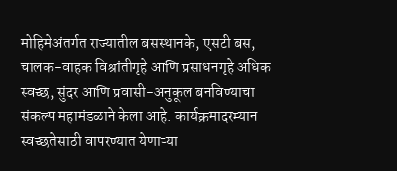मोहिमेअंतर्गत राज्यातील बसस्थानके, एसटी बस, चालक-वाहक विश्रांतीगृहे आणि प्रसाधनगृहे अधिक स्वच्छ, सुंदर आणि प्रवासी-अनुकूल बनविण्याचा संकल्प महामंडळाने केला आहे. कार्यक्रमादरम्यान स्वच्छतेसाठी वापरण्यात येणाऱ्या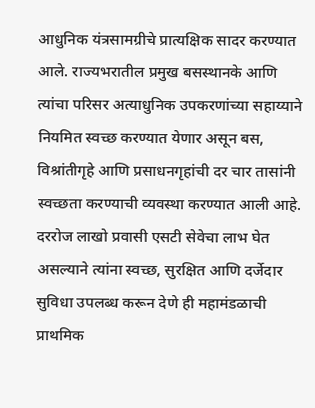आधुनिक यंत्रसामग्रीचे प्रात्यक्षिक सादर करण्यात आले. राज्यभरातील प्रमुख बसस्थानके आणि त्यांचा परिसर अत्याधुनिक उपकरणांच्या सहाय्याने नियमित स्वच्छ करण्यात येणार असून बस, विश्रांतीगृहे आणि प्रसाधनगृहांची दर चार तासांनी स्वच्छता करण्याची व्यवस्था करण्यात आली आहे. दररोज लाखो प्रवासी एसटी सेवेचा लाभ घेत असल्याने त्यांना स्वच्छ, सुरक्षित आणि दर्जेदार सुविधा उपलब्ध करून देणे ही महामंडळाची प्राथमिक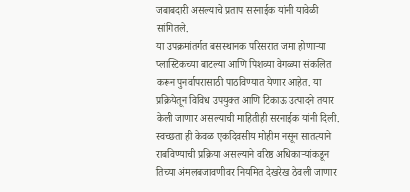जबाबदारी असल्याचे प्रताप सरनाईक यांनी यावेळी सांगितले.
या उपक्रमांतर्गत बसस्थानक परिसरात जमा होणाऱ्या प्लास्टिकच्या बाटल्या आणि पिशव्या वेगळ्या संकलित करून पुनर्वापरासाठी पाठविण्यात येणार आहेत. या प्रक्रियेतून विविध उपयुक्त आणि टिकाऊ उत्पादने तयार केली जाणार असल्याची माहितीही सरनाईक यांनी दिली. स्वच्छता ही केवळ एकदिवसीय मोहीम नसून सातत्याने राबविण्याची प्रक्रिया असल्याने वरिष्ठ अधिकाऱ्यांकडून तिच्या अंमलबजावणीवर नियमित देखरेख ठेवली जाणार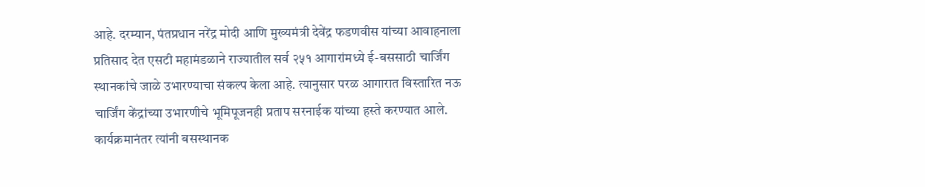आहे. दरम्यान, पंतप्रधान नरेंद्र मोदी आणि मुख्यमंत्री देवेंद्र फडणवीस यांच्या आवाहनाला प्रतिसाद देत एसटी महामंडळाने राज्यातील सर्व २५१ आगारांमध्ये ई-बससाठी चार्जिंग स्थानकांचे जाळे उभारण्याचा संकल्प केला आहे. त्यानुसार परळ आगारात विस्तारित नऊ चार्जिंग केंद्रांच्या उभारणीचे भूमिपूजनही प्रताप सरनाईक यांच्या हस्ते करण्यात आले. कार्यक्रमानंतर त्यांनी बसस्थानक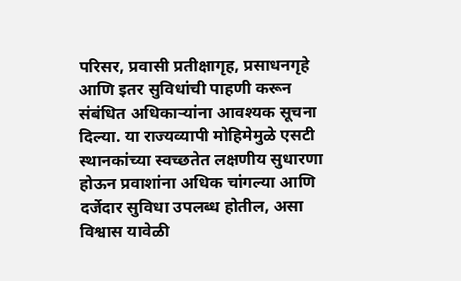परिसर, प्रवासी प्रतीक्षागृह, प्रसाधनगृहे आणि इतर सुविधांची पाहणी करून संबंधित अधिकाऱ्यांना आवश्यक सूचना दिल्या. या राज्यव्यापी मोहिमेमुळे एसटी स्थानकांच्या स्वच्छतेत लक्षणीय सुधारणा होऊन प्रवाशांना अधिक चांगल्या आणि दर्जेदार सुविधा उपलब्ध होतील, असा विश्वास यावेळी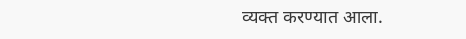व्यक्त करण्यात आला.